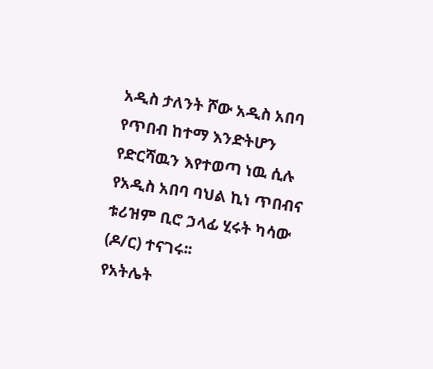አዲስ ታለንት ሾው አዲስ አበባ የጥበብ ከተማ እንድትሆን የድርሻዉን እየተወጣ ነዉ ሲሉ የአዲስ አበባ ባህል ኪነ ጥበብና ቱሪዝም ቢሮ ኃላፊ ሂሩት ካሳው (ዶ/ር) ተናገሩ፡፡
የአትሌት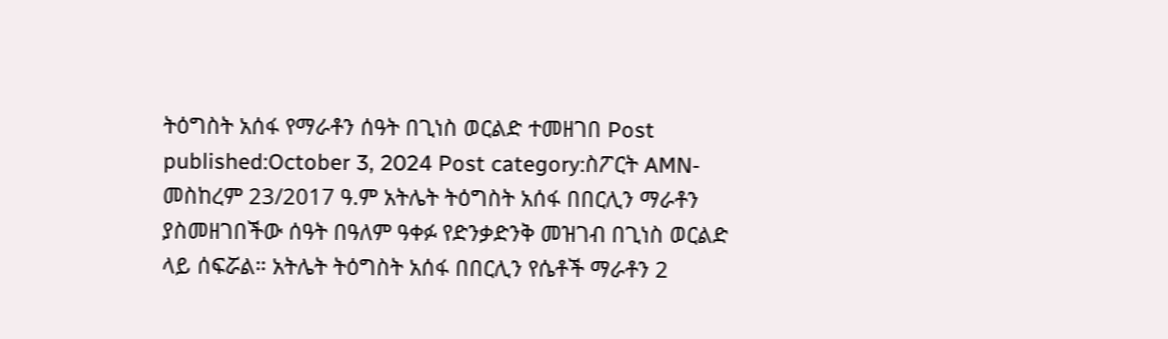ትዕግስት አሰፋ የማራቶን ሰዓት በጊነስ ወርልድ ተመዘገበ Post published:October 3, 2024 Post category:ስፖርት AMN- መስከረም 23/2017 ዓ.ም አትሌት ትዕግስት አሰፋ በበርሊን ማራቶን ያስመዘገበችው ሰዓት በዓለም ዓቀፉ የድንቃድንቅ መዝገብ በጊነስ ወርልድ ላይ ሰፍሯል። አትሌት ትዕግስት አሰፋ በበርሊን የሴቶች ማራቶን 2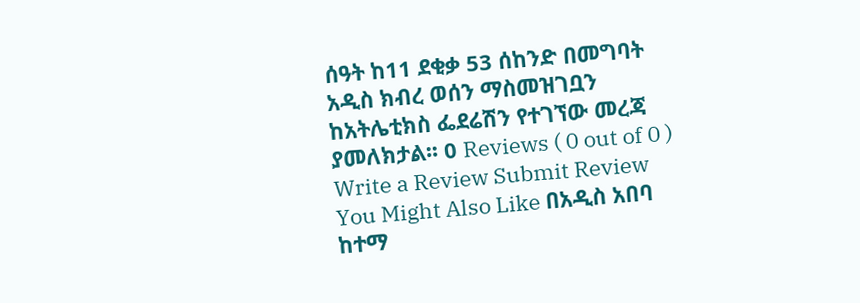ሰዓት ከ11 ደቂቃ 53 ሰከንድ በመግባት አዲስ ክብረ ወሰን ማስመዝገቧን ከአትሌቲክስ ፌደሬሽን የተገኘው መረጃ ያመለክታል፡፡ 0 Reviews ( 0 out of 0 ) Write a Review Submit Review You Might Also Like በአዲስ አበባ ከተማ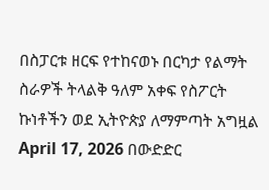በስፓርቱ ዘርፍ የተከናወኑ በርካታ የልማት ስራዎች ትላልቅ ዓለም አቀፍ የስፖርት ኩነቶችን ወደ ኢትዮጵያ ለማምጣት አግዟል April 17, 2026 በውድድር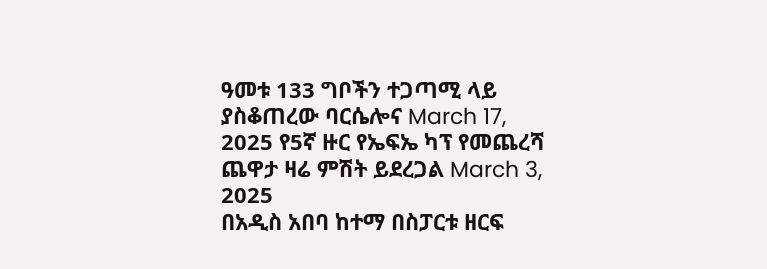ዓመቱ 133 ግቦችን ተጋጣሚ ላይ ያስቆጠረው ባርሴሎና March 17, 2025 የ5ኛ ዙር የኤፍኤ ካፕ የመጨረሻ ጨዋታ ዛሬ ምሽት ይደረጋል March 3, 2025
በአዲስ አበባ ከተማ በስፓርቱ ዘርፍ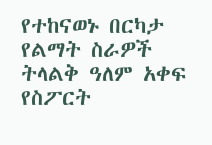የተከናወኑ በርካታ የልማት ስራዎች ትላልቅ ዓለም አቀፍ የስፖርት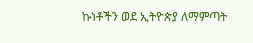ኩነቶችን ወደ ኢትዮጵያ ለማምጣት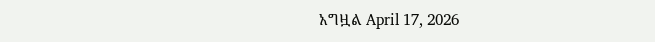አግዟል April 17, 2026